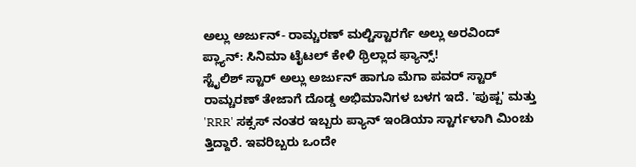ಅಲ್ಲು ಅರ್ಜುನ್- ರಾಮ್ಚರಣ್ ಮಲ್ಟಿಸ್ಟಾರರ್ಗೆ ಅಲ್ಲು ಅರವಿಂದ್ ಪ್ಲ್ಯಾನ್: ಸಿನಿಮಾ ಟೈಟಲ್ ಕೇಳಿ ಥ್ರಿಲ್ಲಾದ ಫ್ಯಾನ್ಸ್!
ಸ್ಟೈಲಿಶ್ ಸ್ಟಾರ್ ಅಲ್ಲು ಅರ್ಜುನ್ ಹಾಗೂ ಮೆಗಾ ಪವರ್ ಸ್ಟಾರ್ ರಾಮ್ಚರಣ್ ತೇಜಾಗೆ ದೊಡ್ಡ ಅಭಿಮಾನಿಗಳ ಬಳಗ ಇದೆ. 'ಪುಷ್ಪ' ಮತ್ತು 'RRR' ಸಕ್ಸಸ್ ನಂತರ ಇಬ್ಬರು ಪ್ಯಾನ್ ಇಂಡಿಯಾ ಸ್ಟಾರ್ಗಳಾಗಿ ಮಿಂಚು ತ್ತಿದ್ದಾರೆ. ಇವರಿಬ್ಬರು ಒಂದೇ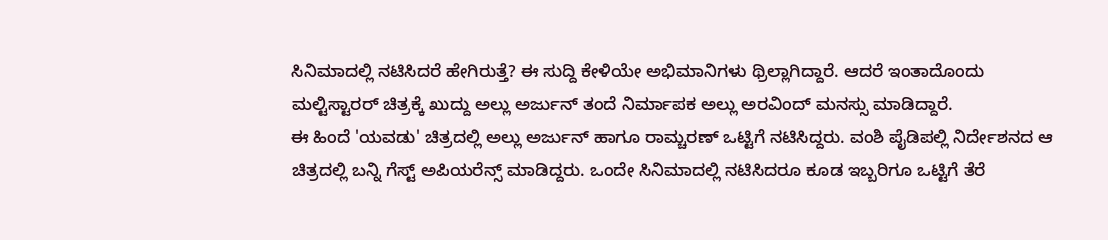ಸಿನಿಮಾದಲ್ಲಿ ನಟಿಸಿದರೆ ಹೇಗಿರುತ್ತೆ? ಈ ಸುದ್ದಿ ಕೇಳಿಯೇ ಅಭಿಮಾನಿಗಳು ಥ್ರಿಲ್ಲಾಗಿದ್ದಾರೆ. ಆದರೆ ಇಂತಾದೊಂದು ಮಲ್ಟಿಸ್ಟಾರರ್ ಚಿತ್ರಕ್ಕೆ ಖುದ್ದು ಅಲ್ಲು ಅರ್ಜುನ್ ತಂದೆ ನಿರ್ಮಾಪಕ ಅಲ್ಲು ಅರವಿಂದ್ ಮನಸ್ಸು ಮಾಡಿದ್ದಾರೆ.
ಈ ಹಿಂದೆ 'ಯವಡು' ಚಿತ್ರದಲ್ಲಿ ಅಲ್ಲು ಅರ್ಜುನ್ ಹಾಗೂ ರಾಮ್ಚರಣ್ ಒಟ್ಟಿಗೆ ನಟಿಸಿದ್ದರು. ವಂಶಿ ಪೈಡಿಪಲ್ಲಿ ನಿರ್ದೇಶನದ ಆ ಚಿತ್ರದಲ್ಲಿ ಬನ್ನಿ ಗೆಸ್ಟ್ ಅಪಿಯರೆನ್ಸ್ ಮಾಡಿದ್ದರು. ಒಂದೇ ಸಿನಿಮಾದಲ್ಲಿ ನಟಿಸಿದರೂ ಕೂಡ ಇಬ್ಬರಿಗೂ ಒಟ್ಟಿಗೆ ತೆರೆ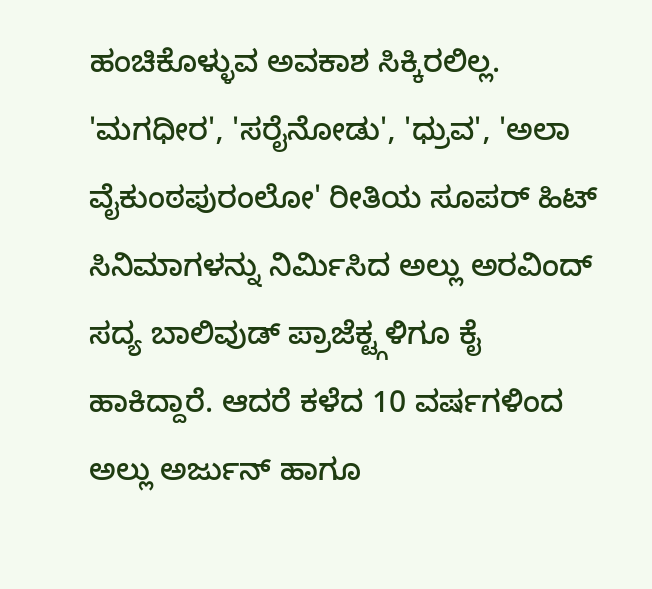ಹಂಚಿಕೊಳ್ಳುವ ಅವಕಾಶ ಸಿಕ್ಕಿರಲಿಲ್ಲ. 'ಮಗಧೀರ', 'ಸರೈನೋಡು', 'ಧ್ರುವ', 'ಅಲಾ ವೈಕುಂಠಪುರಂಲೋ' ರೀತಿಯ ಸೂಪರ್ ಹಿಟ್ ಸಿನಿಮಾಗಳನ್ನು ನಿರ್ಮಿಸಿದ ಅಲ್ಲು ಅರವಿಂದ್ ಸದ್ಯ ಬಾಲಿವುಡ್ ಪ್ರಾಜೆಕ್ಟ್ಗಳಿಗೂ ಕೈ ಹಾಕಿದ್ದಾರೆ. ಆದರೆ ಕಳೆದ 10 ವರ್ಷಗಳಿಂದ ಅಲ್ಲು ಅರ್ಜುನ್ ಹಾಗೂ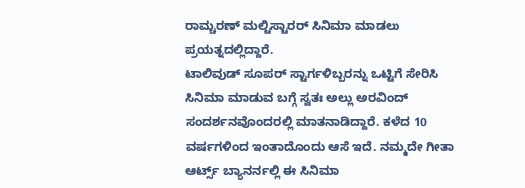ರಾಮ್ಚರಣ್ ಮಲ್ಟಿಸ್ಟಾರರ್ ಸಿನಿಮಾ ಮಾಡಲು ಪ್ರಯತ್ನದಲ್ಲಿದ್ದಾರೆ.
ಟಾಲಿವುಡ್ ಸೂಪರ್ ಸ್ಟಾರ್ಗಳಿಬ್ಬರನ್ನು ಒಟ್ಟಿಗೆ ಸೇರಿಸಿ ಸಿನಿಮಾ ಮಾಡುವ ಬಗ್ಗೆ ಸ್ವತಃ ಅಲ್ಲು ಅರವಿಂದ್ ಸಂದರ್ಶನವೊಂದರಲ್ಲಿ ಮಾತನಾಡಿದ್ದಾರೆ. ಕಳೆದ 10 ವರ್ಷಗಳಿಂದ ಇಂತಾದೊಂದು ಆಸೆ ಇದೆ. ನಮ್ಮದೇ ಗೀತಾ ಆರ್ಟ್ಸ್ ಬ್ಯಾನರ್ನಲ್ಲಿ ಈ ಸಿನಿಮಾ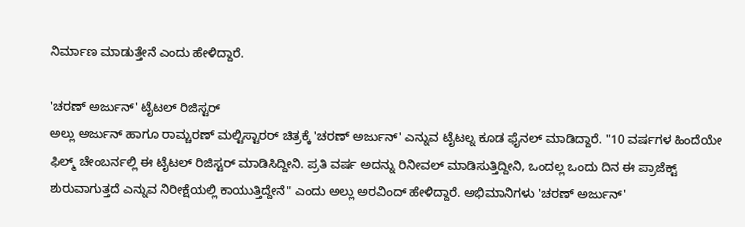ನಿರ್ಮಾಣ ಮಾಡುತ್ತೇನೆ ಎಂದು ಹೇಳಿದ್ದಾರೆ.

'ಚರಣ್ ಅರ್ಜುನ್' ಟೈಟಲ್ ರಿಜಿಸ್ಟರ್
ಅಲ್ಲು ಅರ್ಜುನ್ ಹಾಗೂ ರಾಮ್ಚರಣ್ ಮಲ್ಟಿಸ್ಟಾರರ್ ಚಿತ್ರಕ್ಕೆ 'ಚರಣ್ ಅರ್ಜುನ್' ಎನ್ನುವ ಟೈಟಲ್ನ ಕೂಡ ಫೈನಲ್ ಮಾಡಿದ್ದಾರೆ. "10 ವರ್ಷಗಳ ಹಿಂದೆಯೇ ಫಿಲ್ಮ್ ಚೇಂಬರ್ನಲ್ಲಿ ಈ ಟೈಟಲ್ ರಿಜಿಸ್ಟರ್ ಮಾಡಿಸಿದ್ದೀನಿ. ಪ್ರತಿ ವರ್ಷ ಅದನ್ನು ರಿನೀವಲ್ ಮಾಡಿಸುತ್ತಿದ್ದೀನಿ, ಒಂದಲ್ಲ ಒಂದು ದಿನ ಈ ಪ್ರಾಜೆಕ್ಟ್ ಶುರುವಾಗುತ್ತದೆ ಎನ್ನುವ ನಿರೀಕ್ಷೆಯಲ್ಲಿ ಕಾಯುತ್ತಿದ್ದೇನೆ" ಎಂದು ಅಲ್ಲು ಅರವಿಂದ್ ಹೇಳಿದ್ದಾರೆ. ಅಭಿಮಾನಿಗಳು 'ಚರಣ್ ಅರ್ಜುನ್'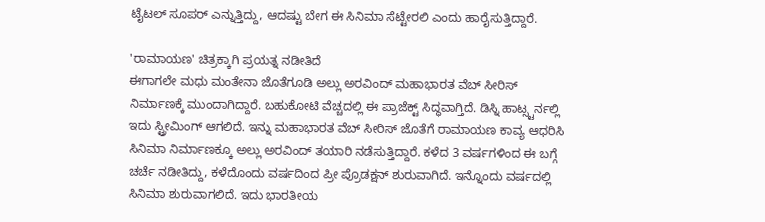ಟೈಟಲ್ ಸೂಪರ್ ಎನ್ನುತ್ತಿದ್ದು, ಆದಷ್ಟು ಬೇಗ ಈ ಸಿನಿಮಾ ಸೆಟ್ಟೇರಲಿ ಎಂದು ಹಾರೈಸುತ್ತಿದ್ದಾರೆ.

'ರಾಮಾಯಣ' ಚಿತ್ರಕ್ಕಾಗಿ ಪ್ರಯತ್ನ ನಡೀತಿದೆ
ಈಗಾಗಲೇ ಮಧು ಮಂತೇನಾ ಜೊತೆಗೂಡಿ ಅಲ್ಲು ಅರವಿಂದ್ ಮಹಾಭಾರತ ವೆಬ್ ಸೀರಿಸ್ ನಿರ್ಮಾಣಕ್ಕೆ ಮುಂದಾಗಿದ್ದಾರೆ. ಬಹುಕೋಟಿ ವೆಚ್ಚದಲ್ಲಿ ಈ ಪ್ರಾಜೆಕ್ಟ್ ಸಿದ್ಧವಾಗ್ತಿದೆ. ಡಿಸ್ನಿ ಹಾಟ್ಸ್ಟರ್ನಲ್ಲಿ ಇದು ಸ್ಟ್ರೀಮಿಂಗ್ ಆಗಲಿದೆ. ಇನ್ನು ಮಹಾಭಾರತ ವೆಬ್ ಸೀರಿಸ್ ಜೊತೆಗೆ ರಾಮಾಯಣ ಕಾವ್ಯ ಆಧರಿಸಿ ಸಿನಿಮಾ ನಿರ್ಮಾಣಕ್ಕೂ ಅಲ್ಲು ಅರವಿಂದ್ ತಯಾರಿ ನಡೆಸುತ್ತಿದ್ದಾರೆ. ಕಳೆದ 3 ವರ್ಷಗಳಿಂದ ಈ ಬಗ್ಗೆ ಚರ್ಚೆ ನಡೀತಿದ್ದು, ಕಳೆದೊಂದು ವರ್ಷದಿಂದ ಪ್ರೀ ಪ್ರೊಡಕ್ಷನ್ ಶುರುವಾಗಿದೆ. ಇನ್ನೊಂದು ವರ್ಷದಲ್ಲಿ ಸಿನಿಮಾ ಶುರುವಾಗಲಿದೆ. ಇದು ಭಾರತೀಯ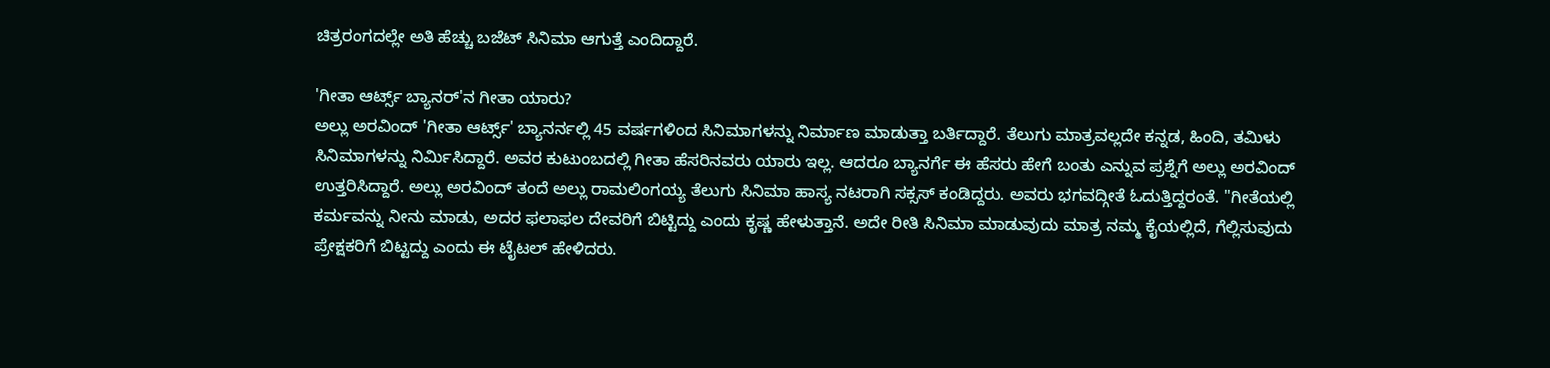ಚಿತ್ರರಂಗದಲ್ಲೇ ಅತಿ ಹೆಚ್ಚು ಬಜೆಟ್ ಸಿನಿಮಾ ಆಗುತ್ತೆ ಎಂದಿದ್ದಾರೆ.

'ಗೀತಾ ಆರ್ಟ್ಸ್ ಬ್ಯಾನರ್'ನ ಗೀತಾ ಯಾರು?
ಅಲ್ಲು ಅರವಿಂದ್ 'ಗೀತಾ ಆರ್ಟ್ಸ್' ಬ್ಯಾನರ್ನಲ್ಲಿ 45 ವರ್ಷಗಳಿಂದ ಸಿನಿಮಾಗಳನ್ನು ನಿರ್ಮಾಣ ಮಾಡುತ್ತಾ ಬರ್ತಿದ್ದಾರೆ. ತೆಲುಗು ಮಾತ್ರವಲ್ಲದೇ ಕನ್ನಡ, ಹಿಂದಿ, ತಮಿಳು ಸಿನಿಮಾಗಳನ್ನು ನಿರ್ಮಿಸಿದ್ದಾರೆ. ಅವರ ಕುಟುಂಬದಲ್ಲಿ ಗೀತಾ ಹೆಸರಿನವರು ಯಾರು ಇಲ್ಲ. ಆದರೂ ಬ್ಯಾನರ್ಗೆ ಈ ಹೆಸರು ಹೇಗೆ ಬಂತು ಎನ್ನುವ ಪ್ರಶ್ನೆಗೆ ಅಲ್ಲು ಅರವಿಂದ್ ಉತ್ತರಿಸಿದ್ದಾರೆ. ಅಲ್ಲು ಅರವಿಂದ್ ತಂದೆ ಅಲ್ಲು ರಾಮಲಿಂಗಯ್ಯ ತೆಲುಗು ಸಿನಿಮಾ ಹಾಸ್ಯ ನಟರಾಗಿ ಸಕ್ಸಸ್ ಕಂಡಿದ್ದರು. ಅವರು ಭಗವದ್ಗೀತೆ ಓದುತ್ತಿದ್ದರಂತೆ. "ಗೀತೆಯಲ್ಲಿ ಕರ್ಮವನ್ನು ನೀನು ಮಾಡು, ಅದರ ಫಲಾಫಲ ದೇವರಿಗೆ ಬಿಟ್ಟಿದ್ದು ಎಂದು ಕೃಷ್ಣ ಹೇಳುತ್ತಾನೆ. ಅದೇ ರೀತಿ ಸಿನಿಮಾ ಮಾಡುವುದು ಮಾತ್ರ ನಮ್ಮ ಕೈಯಲ್ಲಿದೆ, ಗೆಲ್ಲಿಸುವುದು ಪ್ರೇಕ್ಷಕರಿಗೆ ಬಿಟ್ಟದ್ದು ಎಂದು ಈ ಟೈಟಲ್ ಹೇಳಿದರು.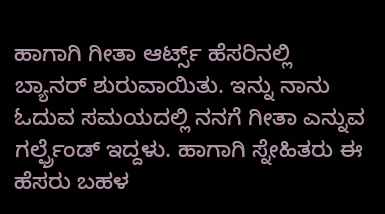ಹಾಗಾಗಿ ಗೀತಾ ಆರ್ಟ್ಸ್ ಹೆಸರಿನಲ್ಲಿ ಬ್ಯಾನರ್ ಶುರುವಾಯಿತು. ಇನ್ನು ನಾನು ಓದುವ ಸಮಯದಲ್ಲಿ ನನಗೆ ಗೀತಾ ಎನ್ನುವ ಗರ್ಲ್ಫ್ರೆಂಡ್ ಇದ್ದಳು. ಹಾಗಾಗಿ ಸ್ನೇಹಿತರು ಈ ಹೆಸರು ಬಹಳ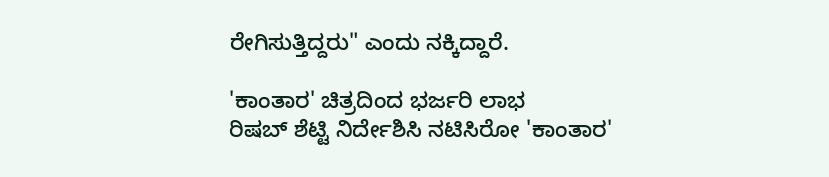ರೇಗಿಸುತ್ತಿದ್ದರು" ಎಂದು ನಕ್ಕಿದ್ದಾರೆ.

'ಕಾಂತಾರ' ಚಿತ್ರದಿಂದ ಭರ್ಜರಿ ಲಾಭ
ರಿಷಬ್ ಶೆಟ್ಟಿ ನಿರ್ದೇಶಿಸಿ ನಟಿಸಿರೋ 'ಕಾಂತಾರ'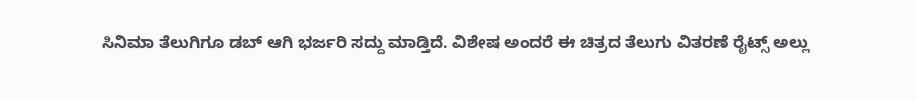ಸಿನಿಮಾ ತೆಲುಗಿಗೂ ಡಬ್ ಆಗಿ ಭರ್ಜರಿ ಸದ್ದು ಮಾಡ್ತಿದೆ. ವಿಶೇಷ ಅಂದರೆ ಈ ಚಿತ್ರದ ತೆಲುಗು ವಿತರಣೆ ರೈಟ್ಸ್ ಅಲ್ಲು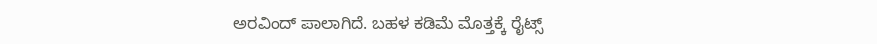ಅರವಿಂದ್ ಪಾಲಾಗಿದೆ. ಬಹಳ ಕಡಿಮೆ ಮೊತ್ತಕ್ಕೆ ರೈಟ್ಸ್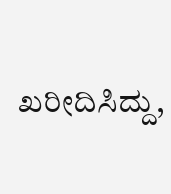ಖರೀದಿಸಿದ್ದು,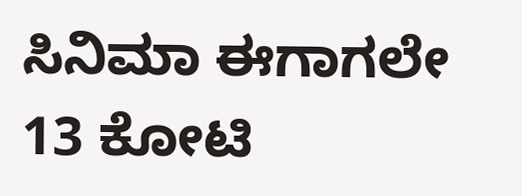ಸಿನಿಮಾ ಈಗಾಗಲೇ 13 ಕೋಟಿ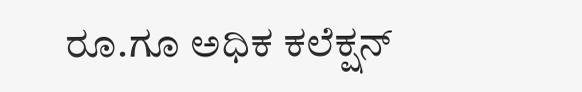ರೂ.ಗೂ ಅಧಿಕ ಕಲೆಕ್ಷನ್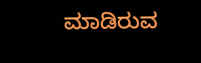ಮಾಡಿರುವ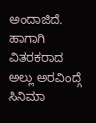ಅಂದಾಜಿದೆ. ಹಾಗಾಗಿ ವಿತರಕರಾದ ಅಲ್ಲು ಅರವಿಂದ್ಗೆ ಸಿನಿಮಾ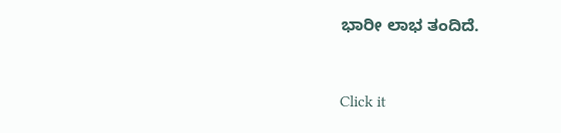ಭಾರೀ ಲಾಭ ತಂದಿದೆ.


Click it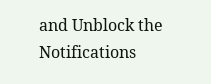and Unblock the Notifications